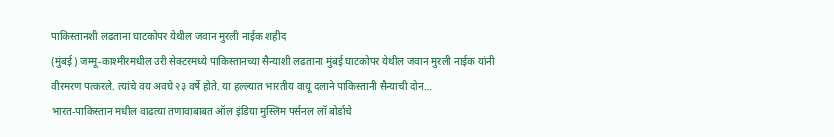पाकिस्तानशी लढताना घाटकोपर येथील जवान मुरली नाईक शहीद
(मुंबई) जम्मू-काश्मीरमधील उरी सेक्टरमध्ये पाकिस्तानच्या सैन्याशी लढताना मुंबई घाटकोपर येथील जवान मुरली नाईक यांनी वीरमरण पत्करले. त्यांचे वय अवघे २३ वर्षे होते. या हल्ल्यात भारतीय वायू दलाने पाकिस्तानी सैन्याची दोन…
भारत-पाकिस्तान मधील वाढत्या तणावाबाबत ऑल इंडिया मुस्लिम पर्सनल लॉ बोर्डाचे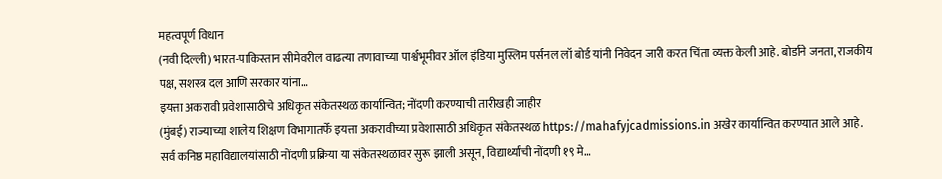महत्वपूर्ण विधान
(नवी दिल्ली) भारत-पाकिस्तान सीमेवरील वाढत्या तणावाच्या पार्श्वभूमीवर ऑल इंडिया मुस्लिम पर्सनल लॉ बोर्ड यांनी निवेदन जारी करत चिंता व्यक्त केली आहे. बोर्डाने जनता, राजकीय पक्ष, सशस्त्र दल आणि सरकार यांना…
इयत्ता अकरावी प्रवेशासाठीचे अधिकृत संकेतस्थळ कार्यान्वित; नोंदणी करण्याची तारीखही जाहीर
(मुंबई) राज्याच्या शालेय शिक्षण विभागातर्फे इयत्ता अकरावीच्या प्रवेशासाठी अधिकृत संकेतस्थळ https://mahafyjcadmissions.in अखेर कार्यान्वित करण्यात आले आहे. सर्व कनिष्ठ महाविद्यालयांसाठी नोंदणी प्रक्रिया या संकेतस्थळावर सुरू झाली असून, विद्यार्थ्यांची नोंदणी १९ मे…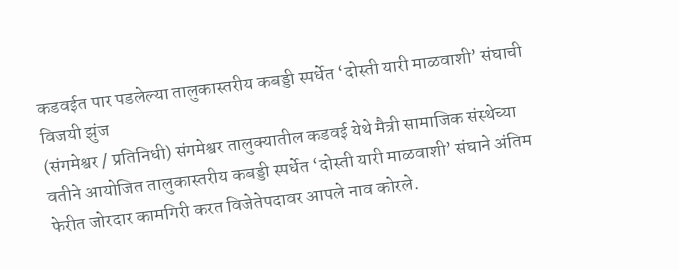कडवईत पार पडलेल्या तालुकास्तरीय कबड्डी स्पर्धेत ‘दोस्ती यारी माळवाशी’ संघाची विजयी झुंज
(संगमेश्वर / प्रतिनिधी) संगमेश्वर तालुक्यातील कडवई येथे मैत्री सामाजिक संस्थेच्या वतीने आयोजित तालुकास्तरीय कबड्डी स्पर्धेत ‘दोस्ती यारी माळवाशी’ संघाने अंतिम फेरीत जोरदार कामगिरी करत विजेतेपदावर आपले नाव कोरले.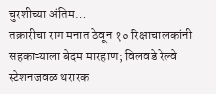चुरशीच्या अंतिम…
तक्रारीचा राग मनात ठेवून १० रिक्षाचालकांनी सहकाऱ्याला बेदम मारहाण; विलवडे रेल्वे स्टेशनजवळ थरारक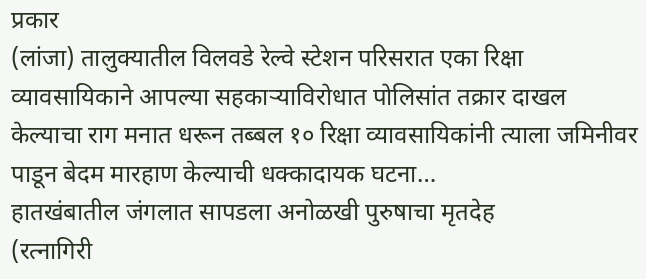प्रकार
(लांजा) तालुक्यातील विलवडे रेल्वे स्टेशन परिसरात एका रिक्षा व्यावसायिकाने आपल्या सहकाऱ्याविरोधात पोलिसांत तक्रार दाखल केल्याचा राग मनात धरून तब्बल १० रिक्षा व्यावसायिकांनी त्याला जमिनीवर पाडून बेदम मारहाण केल्याची धक्कादायक घटना…
हातखंबातील जंगलात सापडला अनोळखी पुरुषाचा मृतदेह
(रत्नागिरी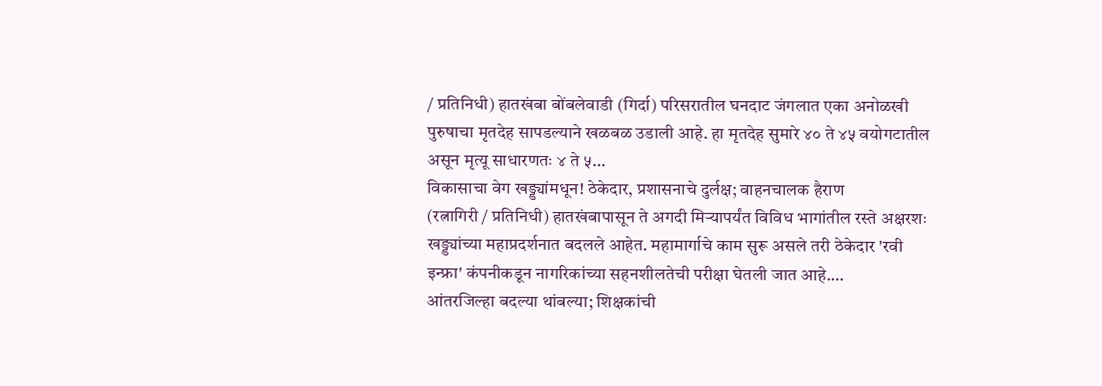/ प्रतिनिधी) हातखंबा बोंबलेवाडी (गिर्दा) परिसरातील घनदाट जंगलात एका अनोळखी पुरुषाचा मृतदेह सापडल्याने खळबळ उडाली आहे. हा मृतदेह सुमारे ४० ते ४५ वयोगटातील असून मृत्यू साधारणतः ४ ते ५…
विकासाचा वेग खड्ड्यांमधून! ठेकेदार, प्रशासनाचे दुर्लक्ष; वाहनचालक हैराण
(रत्नागिरी / प्रतिनिधी) हातखंबापासून ते अगदी मिऱ्यापर्यंत विविध भागांतील रस्ते अक्षरशः खड्ड्यांच्या महाप्रदर्शनात बदलले आहेत. महामार्गाचे काम सुरू असले तरी ठेकेदार 'रवी इन्फ्रा' कंपनीकडून नागरिकांच्या सहनशीलतेची परीक्षा घेतली जात आहे.…
आंतरजिल्हा बदल्या थांबल्या; शिक्षकांची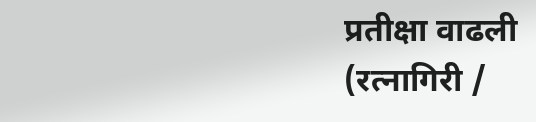प्रतीक्षा वाढली
(रत्नागिरी /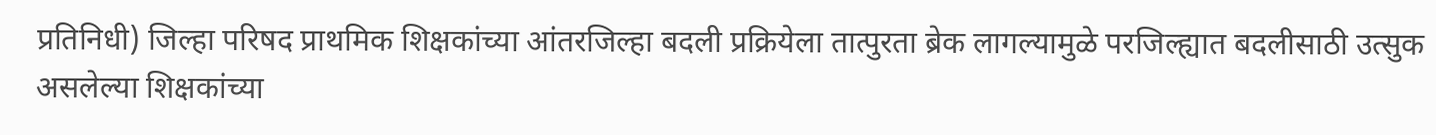प्रतिनिधी) जिल्हा परिषद प्राथमिक शिक्षकांच्या आंतरजिल्हा बदली प्रक्रियेला तात्पुरता ब्रेक लागल्यामुळे परजिल्ह्यात बदलीसाठी उत्सुक असलेल्या शिक्षकांच्या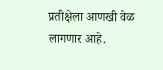प्रतीक्षेला आणखी वेळ लागणार आहे.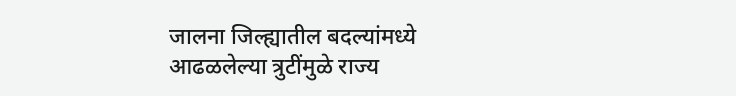जालना जिल्ह्यातील बदल्यांमध्ये आढळलेल्या त्रुटींमुळे राज्य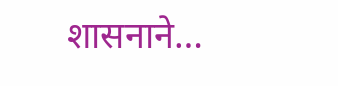शासनाने…